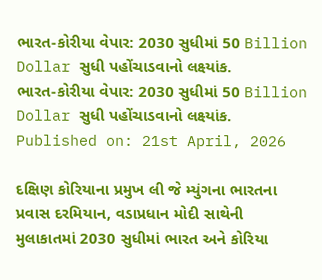ભારત-કોરીયા વેપાર: 2030 સુધીમાં 50 Billion Dollar સુધી પહોંચાડવાનો લક્ષ્યાંક.
ભારત-કોરીયા વેપાર: 2030 સુધીમાં 50 Billion Dollar સુધી પહોંચાડવાનો લક્ષ્યાંક.
Published on: 21st April, 2026

દક્ષિણ કોરિયાના પ્રમુખ લી જે મ્યુંગના ભારતના પ્રવાસ દરમિયાન, વડાપ્રધાન મોદી સાથેની મુલાકાતમાં 2030 સુધીમાં ભારત અને કોરિયા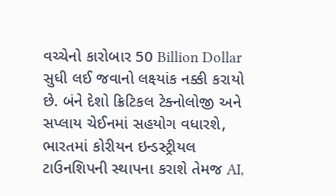વચ્ચેનો કારોબાર 50 Billion Dollar સુધી લઈ જવાનો લક્ષ્યાંક નક્કી કરાયો છે. બંને દેશો ક્રિટિકલ ટેક્નોલોજી અને સપ્લાય ચેઈનમાં સહયોગ વધારશે, ભારતમાં કોરીયન ઇન્ડસ્ટ્રીયલ ટાઉનશિપની સ્થાપના કરાશે તેમજ AI,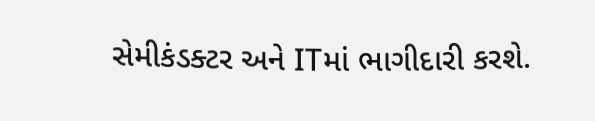સેમીકંડક્ટર અને ITમાં ભાગીદારી કરશે.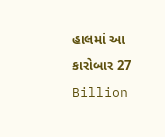હાલમાં આ કારોબાર 27 Billion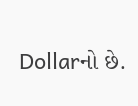Dollarનો છે.